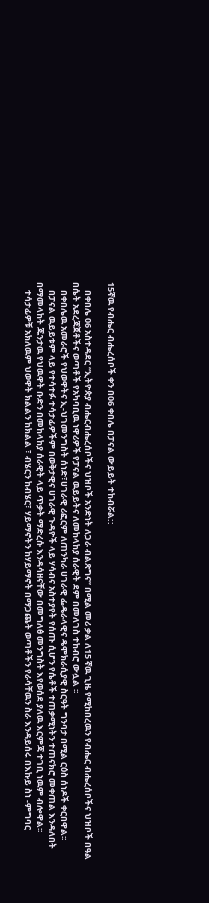15ኛዉ የብሔር ብሔረሰቦች ቀን በ06 ቀበሌ በፓናል ውይይት ተከብሯል::

    በቀበሌ 06 አስተዳደር “ኢትዮጵያ ብሔርብሔረሰቦችና ህዝቦች አንድነት ለጋራ ብልጽግና” በሚል መሪ ቃል ለ15 ኛዉ ጊዜ የሚከበረዉን የብሔር ብሔረሰቦችና ህዝቦች በዓል በሴት አደረጃጀቶችና ወጣቶች የአካባቢዉ ነዋሪዎች የፓናል ዉይይትና ለመከላከያ ሰራዊት ደም በመለገስ ተከብሮ ውሏል ፡፡
    በቀበሌዉ አመራሮች የህወዋትና ኢ-ህገመንግስት ሰነድ፣ሀገራዊ ሪፎርም ለጠንካራ ሀገራዊ ፌዴራላዊና ዴሞክራሲያዊ ስርዓት ግንባታ በሚል ርዕስ ሰነዶች ቀርበዋል፡፡
    በፓናል ዉይይቱም ላይ የተሳተፉ ተሳታፊዎችም በወቅታዊና ሀገራዊ ጉዳዮች ላይ ሃሳብና አስተያየት የሰጡ ሲሆን የሴቶች ተጠቃሚነትን ተጠናክሮ መቀጠል እንዳለበት በማመላከት ጁንታዉ የህዉዋት ቡድን በመከላከያ ሰራዊት ላይ ጥቃት ማድረሱ እንዳሳዘናቸው በመግለፅ መንግስት እየወሰደ ያለዉ እርምጃ ተገቢ ነዉም ብሎዋል፡፡
    ተሳታፊዎቹ አክለዉም ህወዋት ክልልን ከክልል ፣ ብሄርን ከብሄር፣ ሃይማኖትን ከሃይማኖት በማጋጨት ወጣቶችን የራሳቸዉን ስራ እንዳይሰሩ በእኩይ ስነ -ምግባር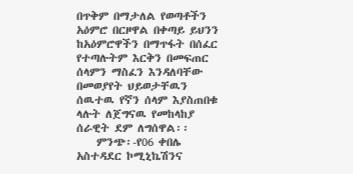በጥቅም በማታለል የወጣቶችን አዕምሮ በርዞዋል በቀጣይ ይህንን ከአዕምሮዋችን በማጥፋት በሰፈር የተጣሉትም እርቅን በመፍጠር ሰላምን ማስፈን እንዳለባቸው በመወያየት ህይወታቸዉን ሰዉተዉ የኛን ሰላም እያስጠበቁ ላሉት ለጀግናዉ የመከላከያ ሰራዊት ደም ለግሰዋል፡፡
    ምንጭ፡-የ06 ቀበሌ አስተዳደር ኮሚኒኬሽንና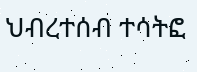ህብረተሰብ ተሳትፎ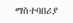ማስተባበሪያ